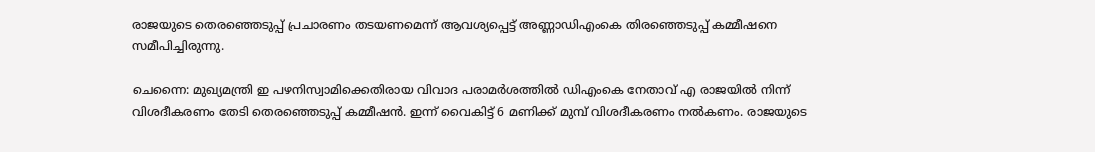രാജയുടെ തെരഞ്ഞെടുപ്പ് പ്രചാരണം തടയണമെന്ന് ആവശ്യപ്പെട്ട് അണ്ണാഡിഎംകെ തിരഞ്ഞെടുപ്പ് കമ്മീഷനെ സമീപിച്ചിരുന്നു.

ചെന്നൈ: മുഖ്യമന്ത്രി ഇ പഴനിസ്വാമിക്കെതിരായ വിവാദ പരാമര്‍ശത്തില്‍ ഡിഎംകെ നേതാവ് എ രാജയില്‍ നിന്ന് വിശദീകരണം തേടി തെരഞ്ഞെടുപ്പ് കമ്മീഷന്‍. ഇന്ന് വൈകിട്ട് 6 മണിക്ക് മുമ്പ് വിശദീകരണം നല്‍കണം. രാജയുടെ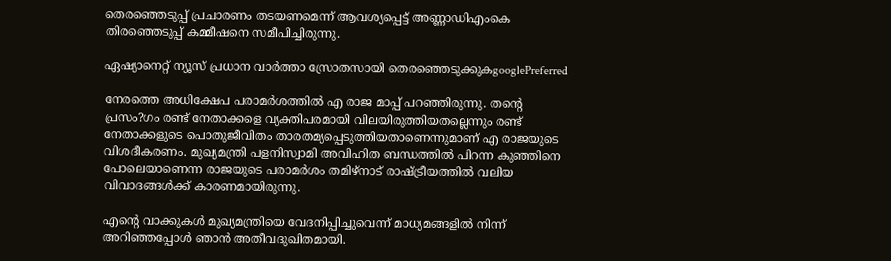തെരഞ്ഞെടുപ്പ് പ്രചാരണം തടയണമെന്ന് ആവശ്യപ്പെട്ട് അണ്ണാഡിഎംകെ തിരഞ്ഞെടുപ്പ് കമ്മീഷനെ സമീപിച്ചിരുന്നു.

ഏഷ്യാനെറ്റ് ന്യൂസ് പ്രധാന വാർത്താ സ്രോതസായി തെരഞ്ഞെടുക്കുകgooglePreferred

നേരത്തെ അധിക്ഷേപ പരാമര്‍ശത്തില്‍ എ രാജ മാപ്പ് പറഞ്ഞിരുന്നു. തന്റെ പ്രസം?ഗം രണ്ട് നേതാക്കളെ വ്യക്തിപരമായി വിലയിരുത്തിയതല്ലെന്നും രണ്ട് നേതാക്കളുടെ പൊതുജീവിതം താരതമ്യപ്പെടുത്തിയതാണെന്നുമാണ് എ രാജയുടെ വിശദീകരണം. മുഖ്യമന്ത്രി പളനിസ്വാമി അവിഹിത ബന്ധത്തില്‍ പിറന്ന കുഞ്ഞിനെ പോലെയാണെന്ന രാജയുടെ പരാമര്‍ശം തമിഴ്നാട് രാഷ്ട്രീയത്തില്‍ വലിയ വിവാദങ്ങള്‍ക്ക് കാരണമായിരുന്നു.

എന്റെ വാക്കുകള്‍ മുഖ്യമന്ത്രിയെ വേദനിപ്പിച്ചുവെന്ന് മാധ്യമങ്ങളില്‍ നിന്ന് അറിഞ്ഞപ്പോള്‍ ഞാന്‍ അതീവദുഖിതമായി.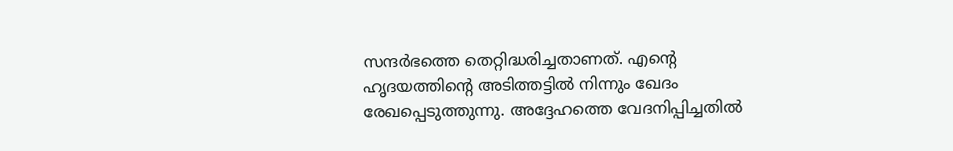സന്ദര്‍ഭത്തെ തെറ്റിദ്ധരിച്ചതാണത്. എന്റെ ഹൃദയത്തിന്റെ അടിത്തട്ടില്‍ നിന്നും ഖേദം രേഖപ്പെടുത്തുന്നു. അദ്ദേഹത്തെ വേദനിപ്പിച്ചതില്‍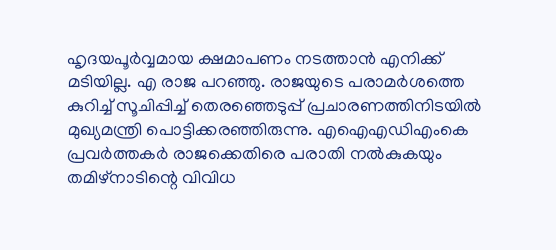ഹൃദയപൂര്‍വ്വമായ ക്ഷമാപണം നടത്താന്‍ എനിക്ക് മടിയില്ല. എ രാജ പറഞ്ഞു. രാജയുടെ പരാമര്‍ശത്തെ കുറിച്ച് സൂചിപ്പിച്ച് തെരഞ്ഞെടുപ്പ് പ്രചാരണത്തിനിടയില്‍ മുഖ്യമന്ത്രി പൊട്ടിക്കരഞ്ഞിരുന്നു. എഐഎഡിഎംകെ പ്രവര്‍ത്തകര്‍ രാജക്കെതിരെ പരാതി നല്‍കുകയും തമിഴ്‌നാടിന്റെ വിവിധ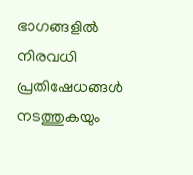ഭാഗങ്ങളില്‍ നിരവധി പ്രതിഷേധങ്ങള്‍ നടത്തുകയും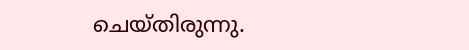ചെയ്തിരുന്നു.